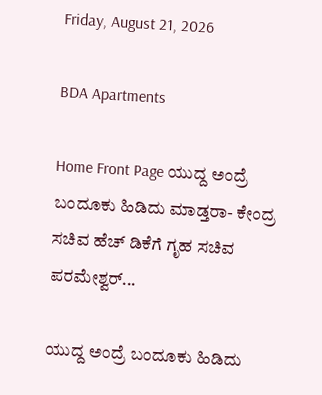Friday, August 21, 2026

BDA Apartments

Home Front Page ಯುದ್ದ ಅಂದ್ರೆ ಬಂದೂಕು ಹಿಡಿದು ಮಾಡ್ತರಾ- ಕೇಂದ್ರ ಸಚಿವ ಹೆಚ್ ಡಿಕೆಗೆ ಗೃಹ ಸಚಿವ ಪರಮೇಶ್ವರ್...

ಯುದ್ದ ಅಂದ್ರೆ ಬಂದೂಕು ಹಿಡಿದು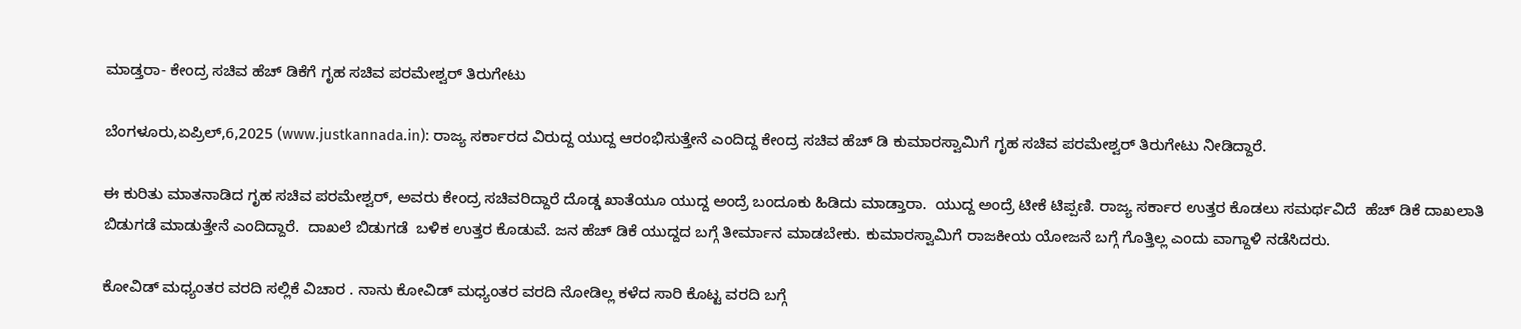ಮಾಡ್ತರಾ- ಕೇಂದ್ರ ಸಚಿವ ಹೆಚ್ ಡಿಕೆಗೆ ಗೃಹ ಸಚಿವ ಪರಮೇಶ್ವರ್ ತಿರುಗೇಟು

ಬೆಂಗಳೂರು,ಏಪ್ರಿಲ್,6,2025 (www.justkannada.in): ರಾಜ್ಯ ಸರ್ಕಾರದ ವಿರುದ್ದ ಯುದ್ದ ಆರಂಭಿಸುತ್ತೇನೆ ಎಂದಿದ್ದ ಕೇಂದ್ರ ಸಚಿವ ಹೆಚ್ ಡಿ ಕುಮಾರಸ್ವಾಮಿಗೆ ಗೃಹ ಸಚಿವ ಪರಮೇಶ್ವರ್ ತಿರುಗೇಟು ನೀಡಿದ್ದಾರೆ.

ಈ ಕುರಿತು ಮಾತನಾಡಿದ ಗೃಹ ಸಚಿವ ಪರಮೇಶ್ವರ್, ಅವರು ಕೇಂದ್ರ ಸಚಿವರಿದ್ದಾರೆ ದೊಡ್ಡ ಖಾತೆಯೂ ಯುದ್ದ ಅಂದ್ರೆ ಬಂದೂಕು ಹಿಡಿದು ಮಾಡ್ತಾರಾ.  ಯುದ್ದ ಅಂದ್ರೆ ಟೀಕೆ ಟಿಪ್ಪಣಿ. ರಾಜ್ಯ ಸರ್ಕಾರ ಉತ್ತರ ಕೊಡಲು ಸಮರ್ಥವಿದೆ  ಹೆಚ್ ಡಿಕೆ ದಾಖಲಾತಿ ಬಿಡುಗಡೆ ಮಾಡುತ್ತೇನೆ ಎಂದಿದ್ದಾರೆ.  ದಾಖಲೆ ಬಿಡುಗಡೆ  ಬಳಿಕ ಉತ್ತರ ಕೊಡುವೆ. ಜನ ಹೆಚ್ ಡಿಕೆ ಯುದ್ದದ ಬಗ್ಗೆ ತೀರ್ಮಾನ ಮಾಡಬೇಕು. ಕುಮಾರಸ್ವಾಮಿಗೆ ರಾಜಕೀಯ ಯೋಜನೆ ಬಗ್ಗೆ ಗೊತ್ತಿಲ್ಲ ಎಂದು ವಾಗ್ದಾಳಿ ನಡೆಸಿದರು.

ಕೋವಿಡ್ ಮಧ್ಯಂತರ ವರದಿ ಸಲ್ಲಿಕೆ ವಿಚಾರ . ನಾನು ಕೋವಿಡ್ ಮಧ್ಯಂತರ ವರದಿ ನೋಡಿಲ್ಲ ಕಳೆದ ಸಾರಿ ಕೊಟ್ಟ ವರದಿ ಬಗ್ಗೆ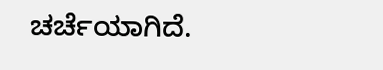ಚರ್ಚೆಯಾಗಿದೆ.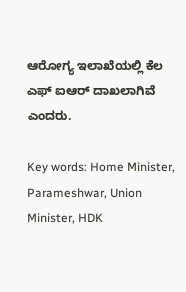ಆರೋಗ್ಯ ಇಲಾಖೆಯಲ್ಲಿ ಕೆಲ ಎಫ್ ಐಆರ್ ದಾಖಲಾಗಿವೆ ಎಂದರು.

Key words: Home Minister, Parameshwar, Union Minister, HDK